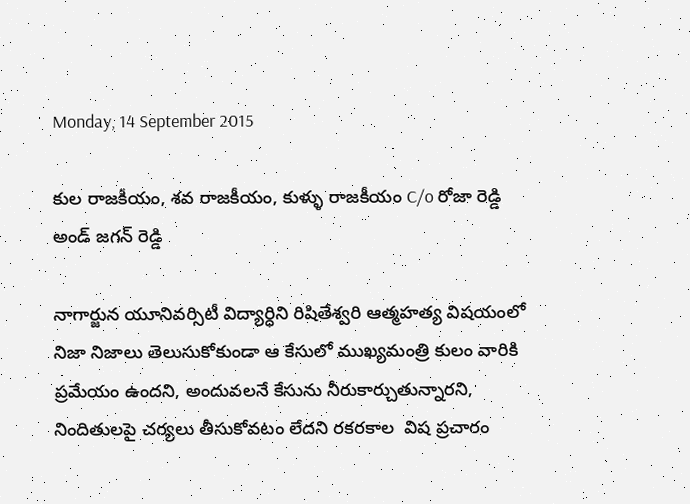Monday, 14 September 2015

కుల రాజకీయం, శవ రాజకీయం, కుళ్ళు రాజకీయం C/o రోజా రెడ్డి అండ్ జగన్ రెడ్డి

నాగార్జున యూనివర్సిటీ విద్యార్ధిని రిషితేశ్వరి ఆత్మహత్య విషయంలో నిజా నిజాలు తెలుసుకోకుండా ఆ కేసులో ముఖ్యమంత్రి కులం వారికి ప్రమేయం ఉందని, అందువలనే కేసును నీరుకార్చుతున్నారని, నిందితులపై చర్యలు తీసుకోవటం లేదని రకరకాల  విష ప్రచారం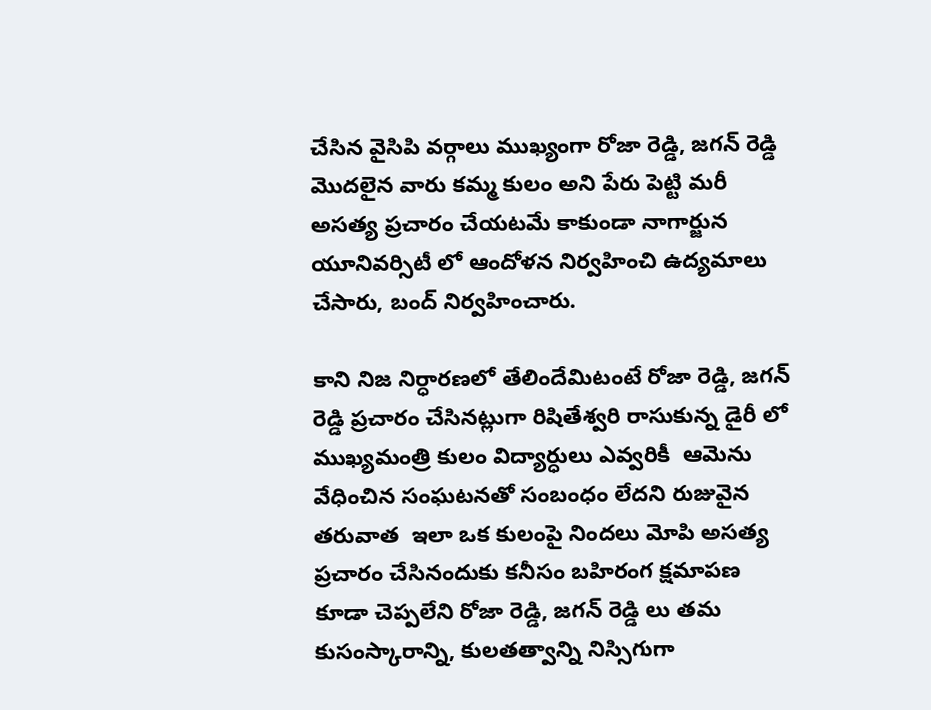చేసిన వైసిపి వర్గాలు ముఖ్యంగా రోజా రెడ్డి, జగన్ రెడ్డి మొదలైన వారు కమ్మ కులం అని పేరు పెట్టి మరీ అసత్య ప్రచారం చేయటమే కాకుండా నాగార్జున యూనివర్సిటీ లో ఆందోళన నిర్వహించి ఉద్యమాలు చేసారు, బంద్ నిర్వహించారు.

కాని నిజ నిర్ధారణలో తేలిందేమిటంటే రోజా రెడ్డి, జగన్ రెడ్డి ప్రచారం చేసినట్లుగా రిషితేశ్వరి రాసుకున్న డైరీ లో ముఖ్యమంత్రి కులం విద్యార్ధులు ఎవ్వరికీ  ఆమెను వేధించిన సంఘటనతో సంబంధం లేదని రుజువైన తరువాత  ఇలా ఒక కులంపై నిందలు మోపి అసత్య ప్రచారం చేసినందుకు కనీసం బహిరంగ క్షమాపణ కూడా చెప్పలేని రోజా రెడ్డి, జగన్ రెడ్డి లు తమ కుసంస్కారాన్ని, కులతత్వాన్ని నిస్సిగుగా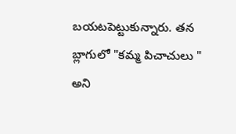బయటపెట్టుకున్నారు. తన బ్లాగులో "కమ్మ పిచాచులు " అని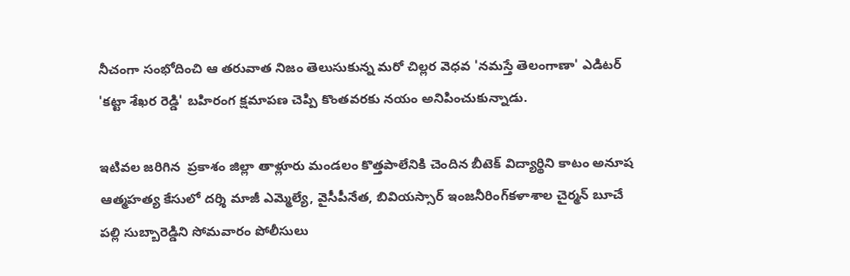నీచంగా సంభోదించి ఆ తరువాత నిజం తెలుసుకున్న మరో చిల్లర వెధవ 'నమస్తే తెలంగాణా' ఎడిటర్ 'కట్టా శేఖర రెడ్డి' బహిరంగ క్షమాపణ చెప్పి కొంతవరకు నయం అనిపించుకున్నాడు.

ఇటివల జరిగిన  ప్రకాశం జిల్లా తాళ్లూరు మండలం కొత్తపాలేనికి చెందిన బీటెక్‌ విద్యార్థిని కాటం అనూష ఆత్మహత్య కేసులో దర్శి మాజీ ఎమ్మెల్యే, వైసీపీనేత, బివియస్సార్ ఇంజనీరింగ్‌కళాశాల చైర్మన్‌ బూచే పల్లి సుబ్బారెడ్డిని సోమవారం పోలీసులు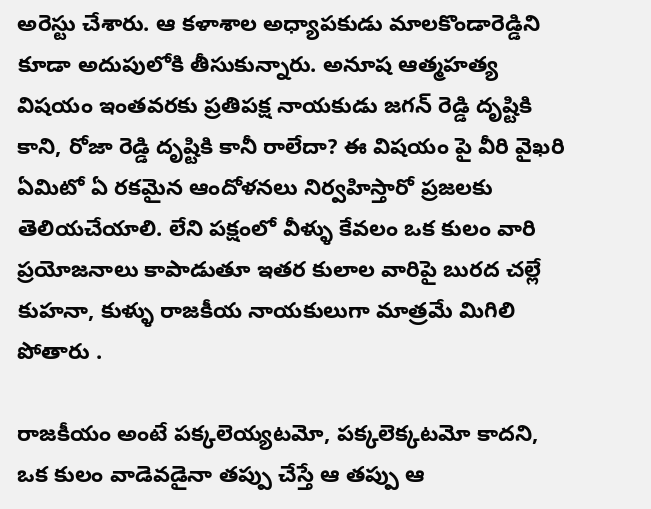అరెస్టు చేశారు. ఆ కళాశాల అధ్యాపకుడు మాలకొండారెడ్డిని కూడా అదుపులోకి తీసుకున్నారు. అనూష ఆత్మహత్య విషయం ఇంతవరకు ప్రతిపక్ష నాయకుడు జగన్ రెడ్డి దృష్టికి కాని, రోజా రెడ్డి దృష్టికి కానీ రాలేదా? ఈ విషయం పై వీరి వైఖరి ఏమిటో ఏ రకమైన ఆందోళనలు నిర్వహిస్తారో ప్రజలకు తెలియచేయాలి. లేని పక్షంలో వీళ్ళు కేవలం ఒక కులం వారి ప్రయోజనాలు కాపాడుతూ ఇతర కులాల వారిపై బురద చల్లే కుహనా, కుళ్ళు రాజకీయ నాయకులుగా మాత్రమే మిగిలి పోతారు .

రాజకీయం అంటే పక్కలెయ్యటమో, పక్కలెక్కటమో కాదని, ఒక కులం వాడెవడైనా తప్పు చేస్తే ఆ తప్పు ఆ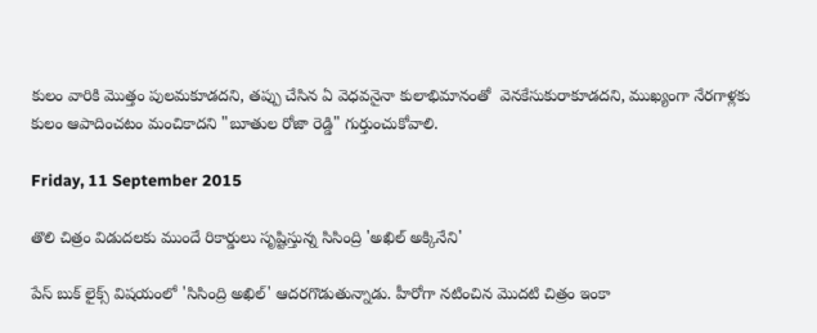కులం వారికి మొత్తం పులమకూడదని, తప్పు చేసిన ఏ వెధవనైనా కులాభిమానంతో  వెనకేసుకురాకూడదని, ముఖ్యంగా నేరగాళ్లకు కులం ఆపాదించటం మంచికాదని "బూతుల రోజా రెడ్డి" గుర్తుంచుకోవాలి.

Friday, 11 September 2015

తొలి చిత్రం విడుదలకు ముందే రికార్డులు సృష్టిస్తున్న సిసింద్రి 'అఖిల్ అక్కినేని'

పేస్ బుక్ లైక్స్ విషయంలో 'సిసింద్రి అఖిల్' ఆదరగొడుతున్నాడు. హీరోగా నటించిన మొదటి చిత్రం ఇంకా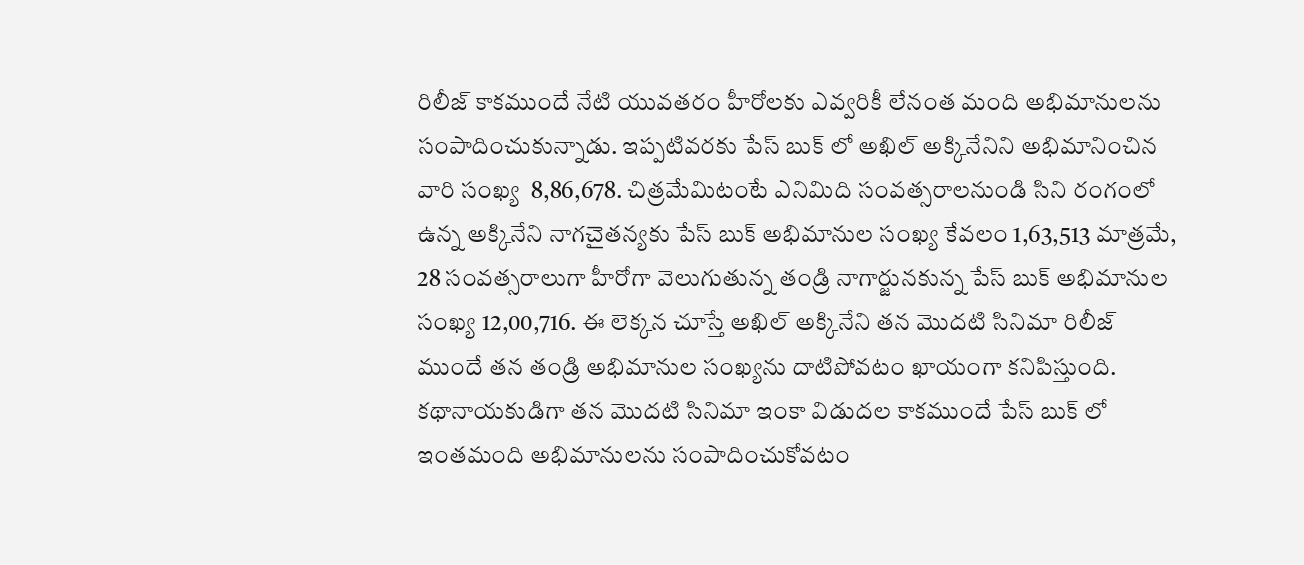రిలీజ్ కాకముందే నేటి యువతరం హీరోలకు ఎవ్వరికీ లేనంత మంది అభిమానులను సంపాదించుకున్నాడు. ఇప్పటివరకు పేస్ బుక్ లో అఖిల్ అక్కినేనిని అభిమానించిన వారి సంఖ్య  8,86,678. చిత్రమేమిటంటే ఎనిమిది సంవత్సరాలనుండి సిని రంగంలో ఉన్న అక్కినేని నాగచైతన్యకు పేస్ బుక్ అభిమానుల సంఖ్య కేవలం 1,63,513 మాత్రమే, 28 సంవత్సరాలుగా హీరోగా వెలుగుతున్న తండ్రి నాగార్జునకున్న పేస్ బుక్ అభిమానుల సంఖ్య 12,00,716. ఈ లెక్కన చూస్తే అఖిల్ అక్కినేని తన మొదటి సినిమా రిలీజ్ ముందే తన తండ్రి అభిమానుల సంఖ్యను దాటిపోవటం ఖాయంగా కనిపిస్తుంది. కథానాయకుడిగా తన మొదటి సినిమా ఇంకా విడుదల కాకముందే పేస్ బుక్ లో ఇంతమంది అభిమానులను సంపాదించుకోవటం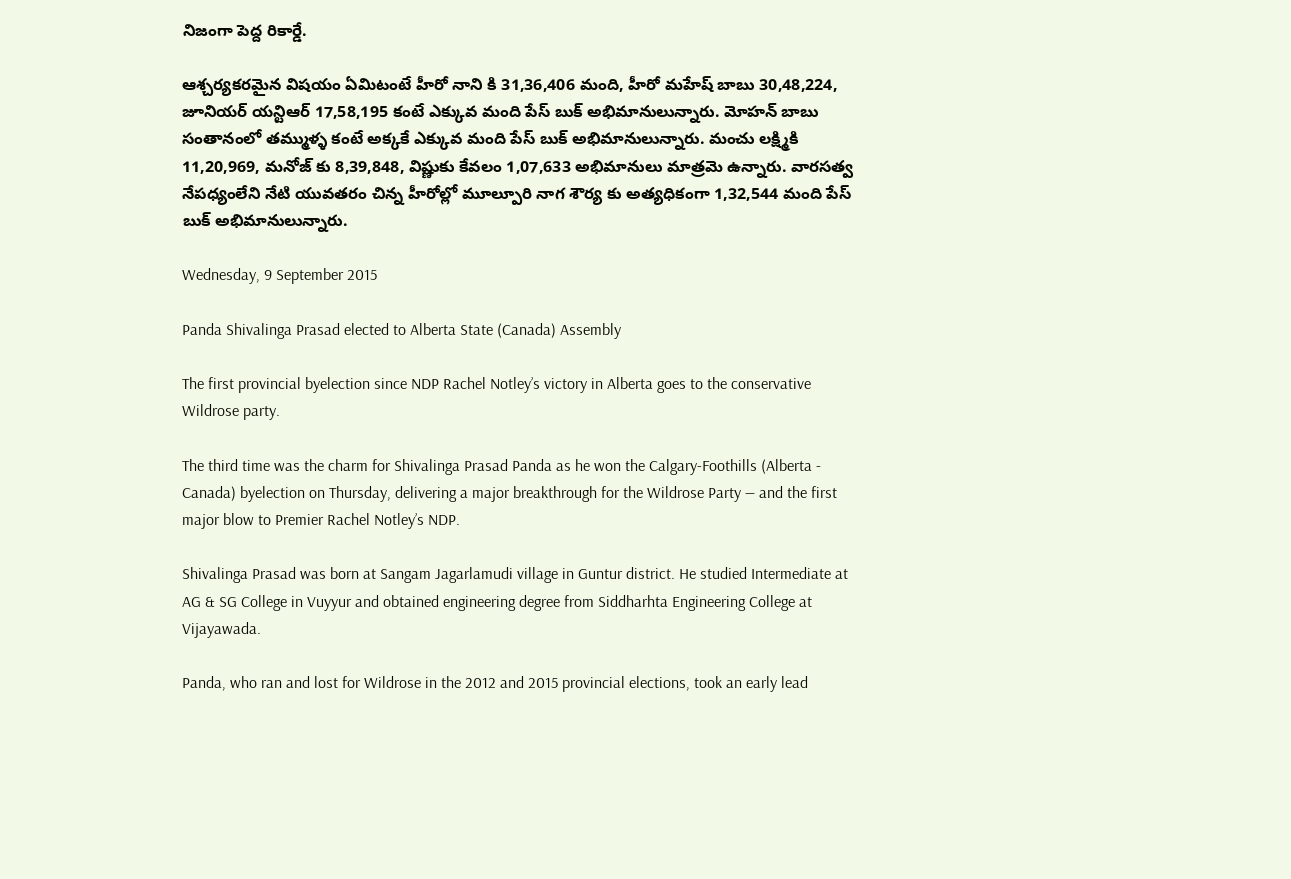నిజంగా పెద్ద రికార్డే.

ఆశ్చర్యకరమైన విషయం ఏమిటంటే హీరో నాని కి 31,36,406 మంది, హీరో మహేష్ బాబు 30,48,224, జూనియర్ యన్టిఆర్ 17,58,195 కంటే ఎక్కువ మంది పేస్ బుక్ అభిమానులున్నారు. మోహన్ బాబు సంతానంలో తమ్ముళ్ళ కంటే అక్కకే ఎక్కువ మంది పేస్ బుక్ అభిమానులున్నారు. మంచు లక్ష్మికి 11,20,969, మనోజ్ కు 8,39,848, విష్ణుకు కేవలం 1,07,633 అభిమానులు మాత్రమె ఉన్నారు. వారసత్వ నేపధ్యంలేని నేటి యువతరం చిన్న హీరోల్లో మూల్పూరి నాగ శౌర్య కు అత్యధికంగా 1,32,544 మంది పేస్ బుక్ అభిమానులున్నారు.

Wednesday, 9 September 2015

Panda Shivalinga Prasad elected to Alberta State (Canada) Assembly

The first provincial byelection since NDP Rachel Notley’s victory in Alberta goes to the conservative Wildrose party.

The third time was the charm for Shivalinga Prasad Panda as he won the Calgary-Foothills (Alberta - Canada) byelection on Thursday, delivering a major breakthrough for the Wildrose Party — and the first major blow to Premier Rachel Notley’s NDP.

Shivalinga Prasad was born at Sangam Jagarlamudi village in Guntur district. He studied Intermediate at AG & SG College in Vuyyur and obtained engineering degree from Siddharhta Engineering College at Vijayawada.

Panda, who ran and lost for Wildrose in the 2012 and 2015 provincial elections, took an early lead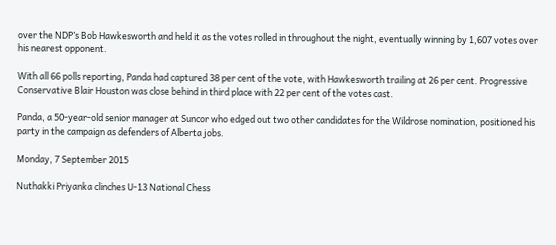over the NDP’s Bob Hawkesworth and held it as the votes rolled in throughout the night, eventually winning by 1,607 votes over his nearest opponent.

With all 66 polls reporting, Panda had captured 38 per cent of the vote, with Hawkesworth trailing at 26 per cent. Progressive Conservative Blair Houston was close behind in third place with 22 per cent of the votes cast.

Panda, a 50-year-old senior manager at Suncor who edged out two other candidates for the Wildrose nomination, positioned his party in the campaign as defenders of Alberta jobs.

Monday, 7 September 2015

Nuthakki Priyanka clinches U-13 National Chess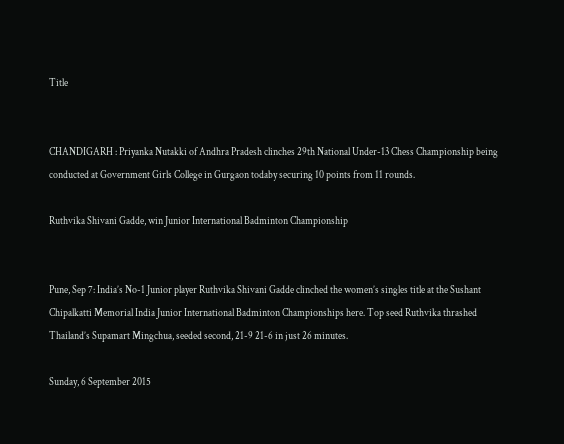Title


CHANDIGARH : Priyanka Nutakki of Andhra Pradesh clinches 29th National Under-13 Chess Championship being conducted at Government Girls College in Gurgaon todaby securing 10 points from 11 rounds.

Ruthvika Shivani Gadde, win Junior International Badminton Championship


Pune, Sep 7: India’s No-1 Junior player Ruthvika Shivani Gadde clinched the women’s singles title at the Sushant Chipalkatti Memorial India Junior International Badminton Championships here. Top seed Ruthvika thrashed Thailand’s Supamart Mingchua, seeded second, 21-9 21-6 in just 26 minutes.

Sunday, 6 September 2015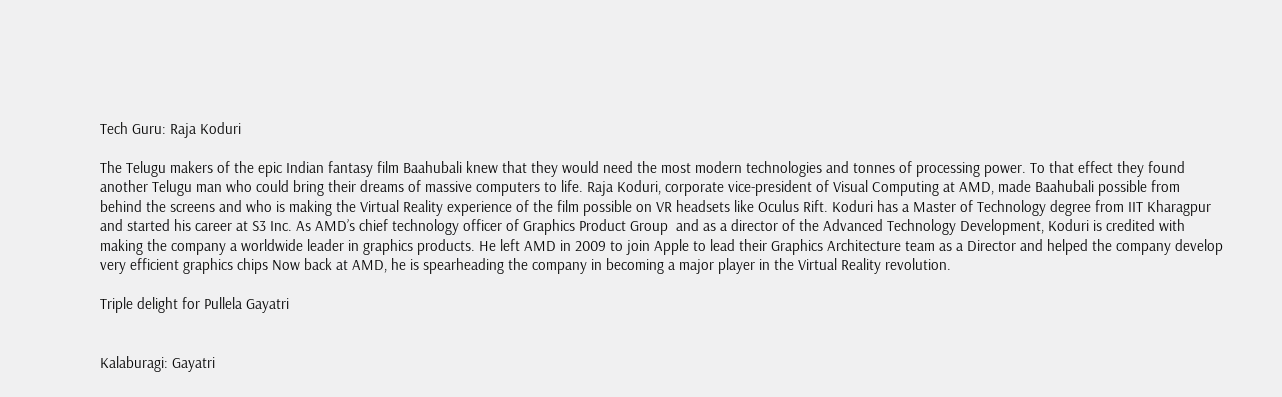Tech Guru: Raja Koduri

The Telugu makers of the epic Indian fantasy film Baahubali knew that they would need the most modern technologies and tonnes of processing power. To that effect they found another Telugu man who could bring their dreams of massive computers to life. Raja Koduri, corporate vice-president of Visual Computing at AMD, made Baahubali possible from behind the screens and who is making the Virtual Reality experience of the film possible on VR headsets like Oculus Rift. Koduri has a Master of Technology degree from IIT Kharagpur and started his career at S3 Inc. As AMD’s chief technology officer of Graphics Product Group  and as a director of the Advanced Technology Development, Koduri is credited with making the company a worldwide leader in graphics products. He left AMD in 2009 to join Apple to lead their Graphics Architecture team as a Director and helped the company develop very efficient graphics chips Now back at AMD, he is spearheading the company in becoming a major player in the Virtual Reality revolution.

Triple delight for Pullela Gayatri


Kalaburagi: Gayatri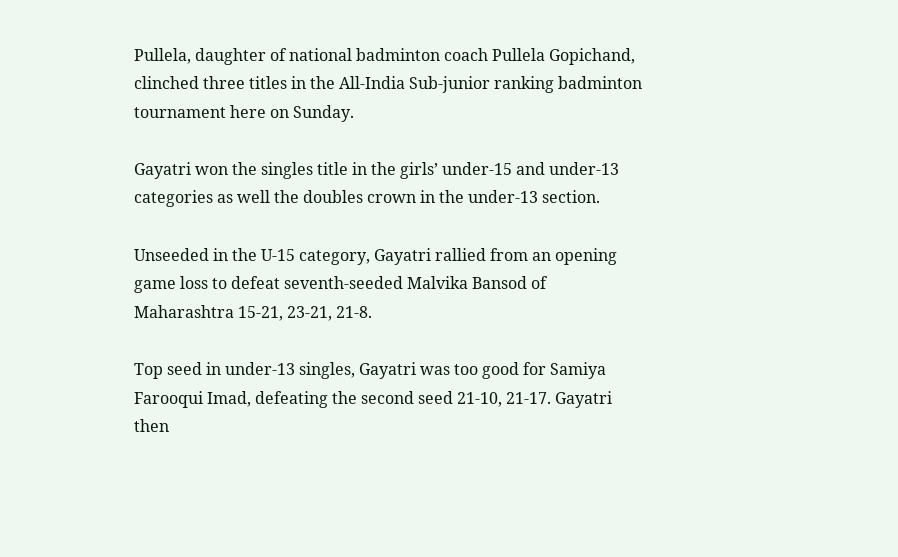Pullela, daughter of national badminton coach Pullela Gopichand, clinched three titles in the All-India Sub-junior ranking badminton tournament here on Sunday.

Gayatri won the singles title in the girls’ under-15 and under-13 categories as well the doubles crown in the under-13 section.

Unseeded in the U-15 category, Gayatri rallied from an opening game loss to defeat seventh-seeded Malvika Bansod of Maharashtra 15-21, 23-21, 21-8.

Top seed in under-13 singles, Gayatri was too good for Samiya Farooqui Imad, defeating the second seed 21-10, 21-17. Gayatri then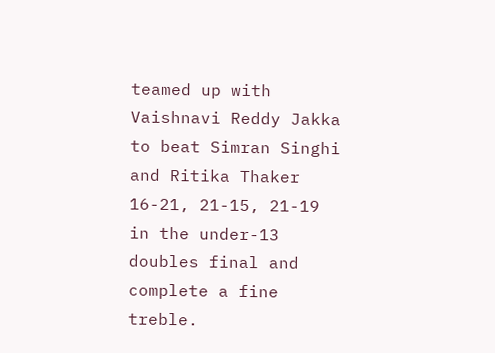teamed up with Vaishnavi Reddy Jakka to beat Simran Singhi and Ritika Thaker 16-21, 21-15, 21-19 in the under-13 doubles final and complete a fine treble.